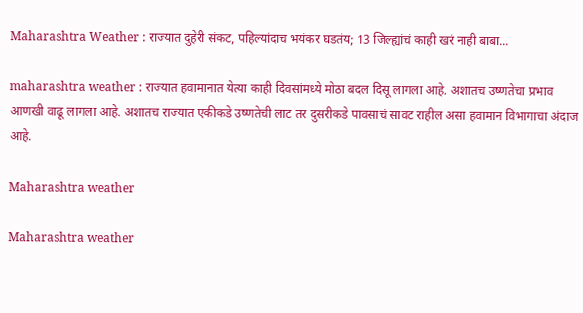Maharashtra Weather : राज्यात दुहेरी संकट, पहिल्यांदाच भयंकर घडतंय; 13 जिल्ह्यांचं काही खरं नाही बाबा...

maharashtra weather : राज्यात हवामानात येत्या काही दिवसांमध्ये मोठा बदल दिसू लागला आहे. अशातच उष्णतेचा प्रभाव आणखी वाढू लागला आहे. अशातच राज्यात एकीकडे उष्णतेची लाट तर दुसरीकडे पावसाचं सावट राहील असा हवामान विभागाचा अंदाज आहे.

Maharashtra weather

Maharashtra weather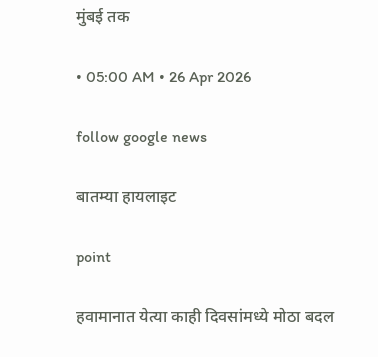मुंबई तक

• 05:00 AM • 26 Apr 2026

follow google news

बातम्या हायलाइट

point

हवामानात येत्या काही दिवसांमध्ये मोठा बदल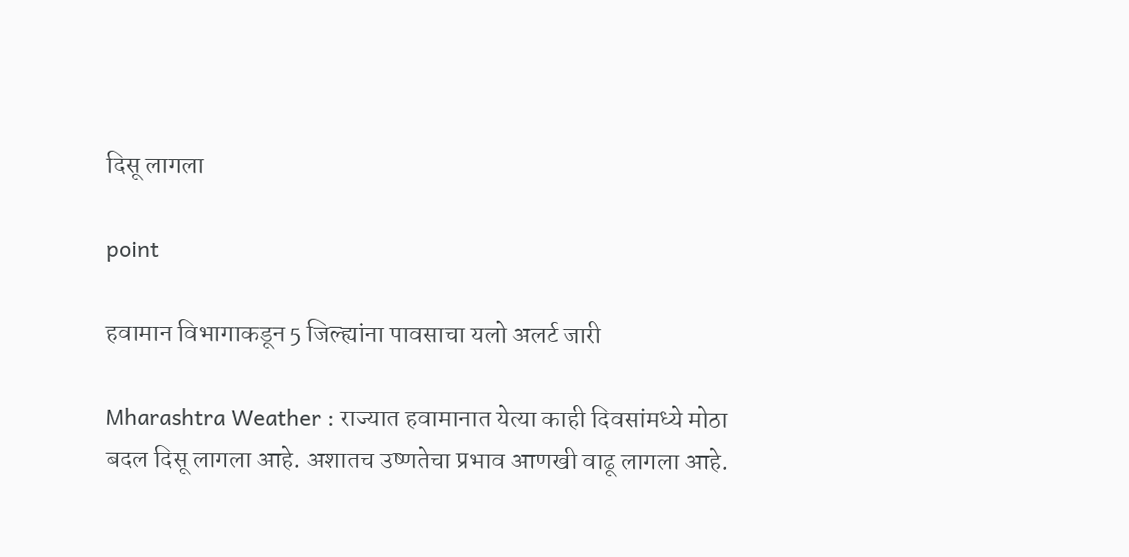दिसू लागला

point

हवामान विभागाकडून 5 जिल्ह्यांना पावसाचा यलो अलर्ट जारी

Mharashtra Weather : राज्यात हवामानात येत्या काही दिवसांमध्ये मोठा बदल दिसू लागला आहे. अशातच उष्णतेचा प्रभाव आणखी वाढू लागला आहे.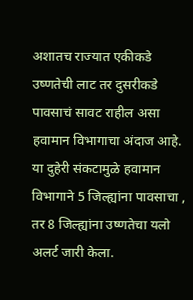अशातच राज्यात एकीकडे उष्णतेची लाट तर दुसरीकडे पावसाचं सावट राहील असा हवामान विभागाचा अंदाज आहे. या दुहेरी संकटामुळे हवामान विभागाने 5 जिल्ह्यांना पावसाचा , तर 8 जिल्ह्यांना उष्णतेचा यलो अलर्ट जारी केला.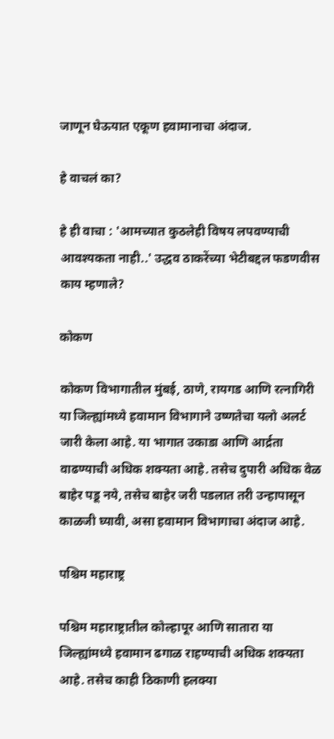जाणून घेऊयात एकूण हवामानाचा अंदाज.

हे वाचलं का?

हे ही वाचा : 'आमच्यात कुठलेही विषय लपवण्याची आवश्यकता नाही..' उद्धव ठाकरेंच्या भेटीबद्दल फडणवीस काय म्हणाले?

कोकण

कोकण विभागातील मुंबई, ठाणे, रायगड आणि रत्नागिरी या जिल्ह्यांमध्ये हवामान विभागाने उष्णतेचा यलो अलर्ट जारी केला आहे. या भागात उकाडा आणि आर्द्रता वाढण्याची अधिक शक्यता आहे. तसेच दुपारी अधिक वेळ बाहेर पडू नये, तसेच बाहेर जरी पडलात तरी उन्हापासून काळजी घ्यावी, असा हवामान विभागाचा अंदाज आहे.

पश्चिम महाराष्ट्र

पश्चिम महाराष्ट्रातील कोल्हापूर आणि सातारा या जिल्ह्यांमध्ये हवामान ढगाळ राहण्याची अधिक शक्यता आहे. तसेच काही ठिकाणी हलक्या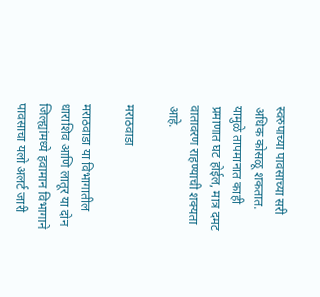स्वरुपाच्या पावसाच्या सरी अधिक कोसळू शकतात. यामुळे तापमानात काही प्रमाणात घट होईल, मात्र दमट वातावरण राहण्याची शक्यता आहे.

मराठवाडा

मराठवाडा या विभागातील धाराशिव आणि लातूर या दोन जिल्ह्यांमध्ये हवामान विभागाने पावसाचा यलो अलर्ट जारी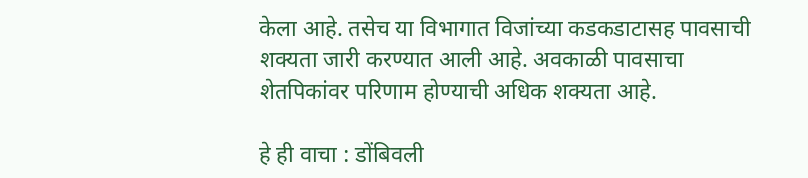केला आहे. तसेच या विभागात विजांच्या कडकडाटासह पावसाची शक्यता जारी करण्यात आली आहे. अवकाळी पावसाचा शेतपिकांवर परिणाम होण्याची अधिक शक्यता आहे.

हे ही वाचा : डोंबिवली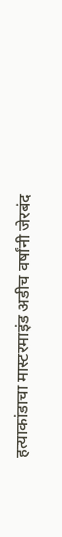हत्याकांडाचा मास्टरमाइंड अडीच वर्षांनी जेरबंद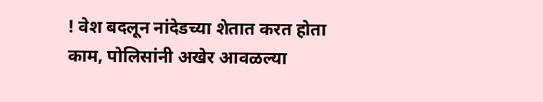! वेश बदलून नांदेडच्या शेतात करत होता काम, पोलिसांनी अखेर आवळल्या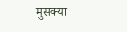मुसक्या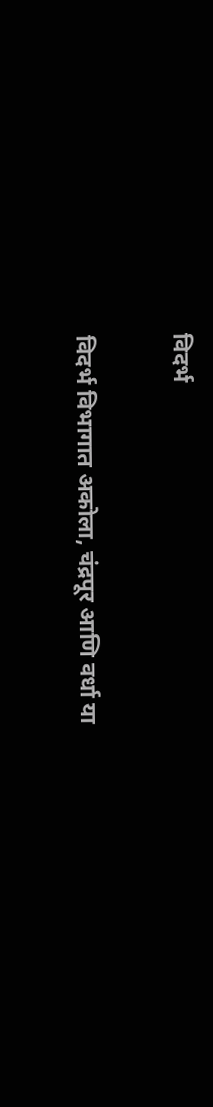विदर्भ

विदर्भ विभागात अकोला, चंद्रपूर आणि वर्धा या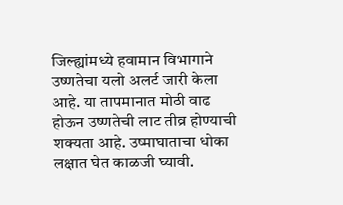जिल्ह्यांमध्ये हवामान विभागाने उष्णतेचा यलो अलर्ट जारी केला आहे. या तापमानात मोठी वाढ होऊन उष्णतेची लाट तीव्र होण्याची शक्यता आहे. उष्माघाताचा धोका लक्षात घेत काळजी घ्यावी.